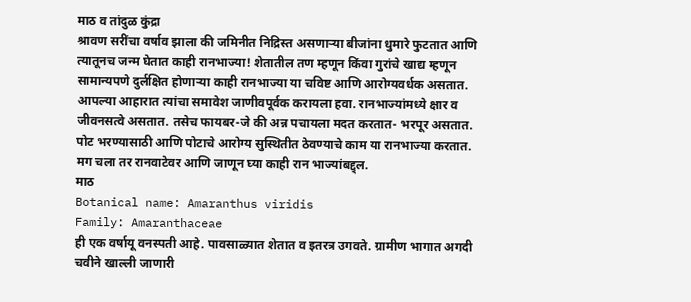माठ व तांदुळ कुंद्रा
श्रावण सरींचा वर्षाव झाला की जमिनीत निद्रिस्त असणाऱ्या बीजांना धुमारे फुटतात आणि त्यातूनच जन्म घेतात काही रानभाज्या! शेतातील तण म्हणून किंवा गुरांचे खाद्य म्हणून सामान्यपणे दुर्लक्षित होणाऱ्या काही रानभाज्या या चविष्ट आणि आरोग्यवर्धक असतात. आपल्या आहारात त्यांचा समावेश जाणीवपूर्वक करायला हवा. रानभाज्यांमध्ये क्षार व जीवनसत्वे असतात. तसेच फायबर-जे की अन्न पचायला मदत करतात- भरपूर असतात. पोट भरण्यासाठी आणि पोटाचे आरोग्य सुस्थितीत ठेवण्याचे काम या रानभाज्या करतात. मग चला तर रानवाटेवर आणि जाणून घ्या काही रान भाज्यांबद्द्ल.
माठ
Botanical name: Amaranthus viridis
Family: Amaranthaceae
ही एक वर्षायू वनस्पती आहे. पावसाळ्यात शेतात व इतरत्र उगवते. ग्रामीण भागात अगदी चवीने खाल्ली जाणारी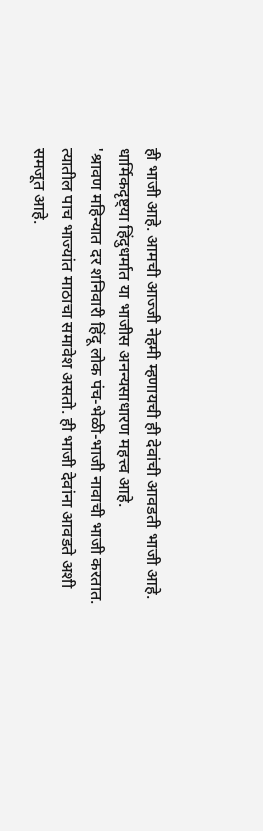ही भाजी आहे. आमची आज्जी नेहमी म्हणायची ही देवांची आवडती भाजी आहे. धार्मिकदृष्ट्या हिंदुधर्मात या भाजीस अनन्यसाधारण महत्त्व आहे.
'श्रावण महिन्यात दर शनिवारी हिंदू लोक पंच-भेळी-भाजी नावाची भाजी करतात. त्यातील पाच भाज्यांत माठाचा समावेश असतो. ही भाजी देवांना आवडते अशी समजूत आहे.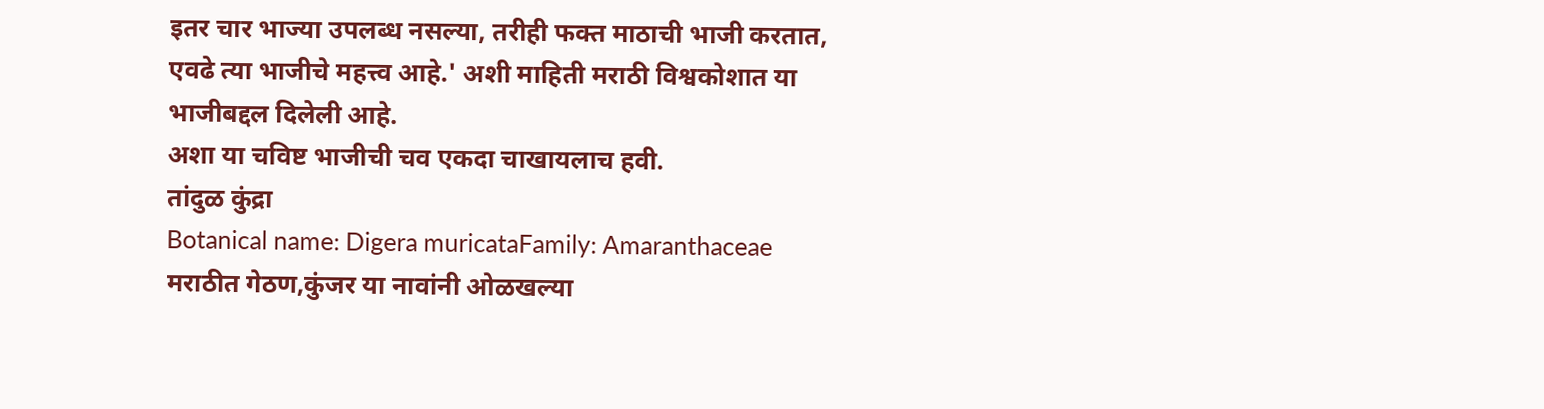इतर चार भाज्या उपलब्ध नसल्या, तरीही फक्त माठाची भाजी करतात, एवढे त्या भाजीचे महत्त्व आहे.' अशी माहिती मराठी विश्वकोशात या भाजीबद्दल दिलेली आहे.
अशा या चविष्ट भाजीची चव एकदा चाखायलाच हवी.
तांदुळ कुंद्रा
Botanical name: Digera muricataFamily: Amaranthaceae
मराठीत गेठण,कुंजर या नावांनी ओळखल्या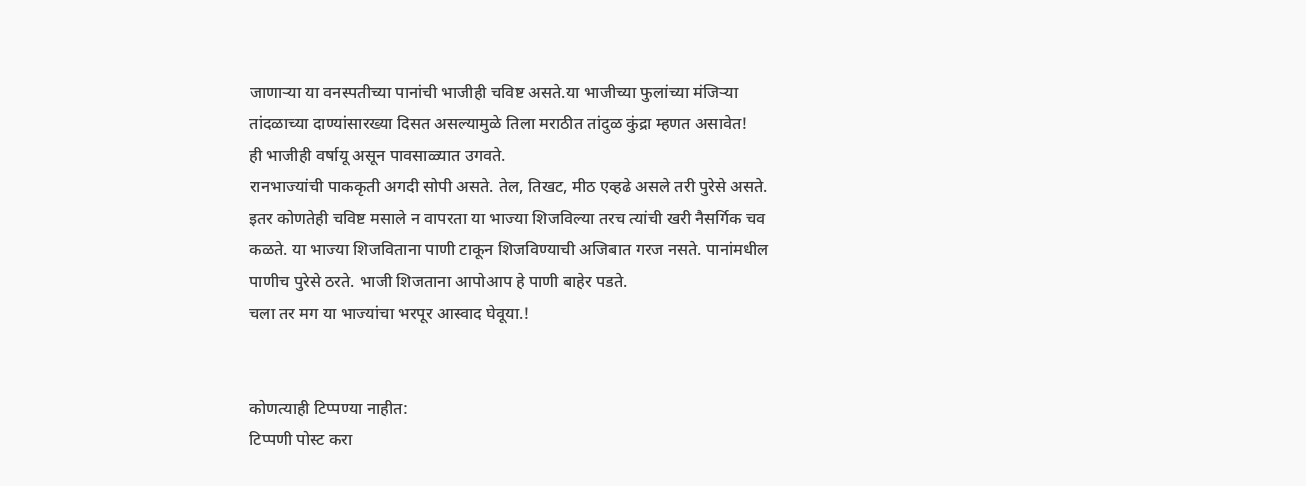जाणाऱ्या या वनस्पतीच्या पानांची भाजीही चविष्ट असते.या भाजीच्या फुलांच्या मंजिऱ्या तांदळाच्या दाण्यांसारख्या दिसत असल्यामुळे तिला मराठीत तांदुळ कुंद्रा म्हणत असावेत!
ही भाजीही वर्षायू असून पावसाळ्यात उगवते.
रानभाज्यांची पाककृती अगदी सोपी असते. तेल, तिखट, मीठ एव्हढे असले तरी पुरेसे असते.
इतर कोणतेही चविष्ट मसाले न वापरता या भाज्या शिजविल्या तरच त्यांची खरी नैसर्गिक चव कळते. या भाज्या शिजविताना पाणी टाकून शिजविण्याची अजिबात गरज नसते. पानांमधील पाणीच पुरेसे ठरते. भाजी शिजताना आपोआप हे पाणी बाहेर पडते.
चला तर मग या भाज्यांचा भरपूर आस्वाद घेवूया.!


कोणत्याही टिप्पण्या नाहीत:
टिप्पणी पोस्ट करा